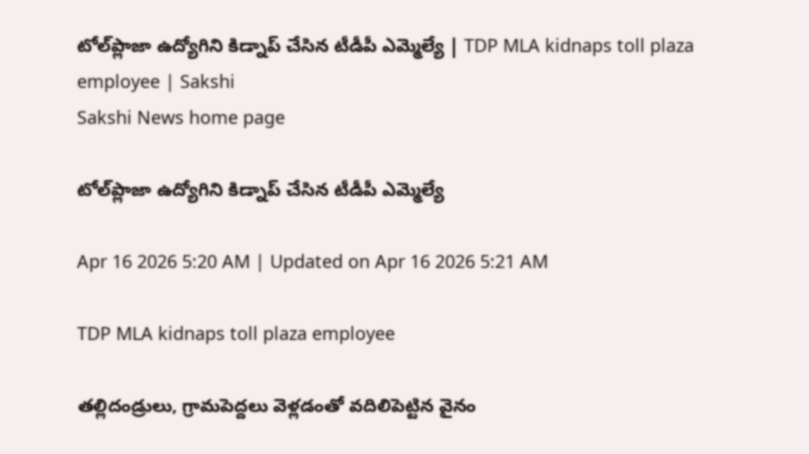టోల్‌ప్లాజా ఉద్యోగిని కిడ్నాప్‌ చేసిన టీడీపీ ఎమ్మెల్యే | TDP MLA kidnaps toll plaza employee | Sakshi
Sakshi News home page

టోల్‌ప్లాజా ఉద్యోగిని కిడ్నాప్‌ చేసిన టీడీపీ ఎమ్మెల్యే

Apr 16 2026 5:20 AM | Updated on Apr 16 2026 5:21 AM

TDP MLA kidnaps toll plaza employee

తల్లిదండ్రులు, గ్రామపెద్దలు వెళ్లడంతో వదిలిపెట్టిన వైనం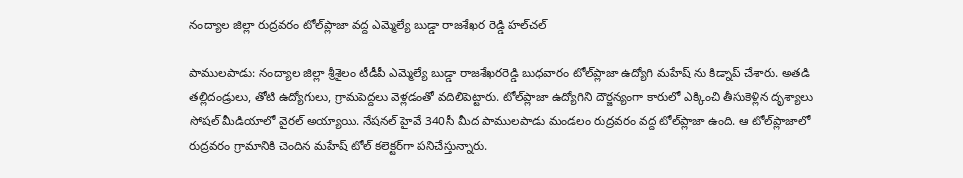నంద్యాల జిల్లా రుద్రవరం టోల్‌ప్లాజా వద్ద ఎమ్మెల్యే బుడ్డా రాజశేఖర రెడ్డి హల్‌చల్‌

పాములపాడు: నంద్యాల జిల్లా శ్రీశైలం టీడీపీ ఎమ్మెల్యే బుడ్డా రాజశేఖరరెడ్డి బుధవారం టోల్‌ప్లాజా ఉద్యోగి మహేష్ ను కిడ్నాప్‌ చేశారు. అతడి తల్లిదండ్రులు, తోటి ఉద్యోగులు, గ్రామపెద్దలు వెళ్లడంతో వదిలిపెట్టారు. టోల్‌ప్లాజా ఉద్యోగిని దౌర్జన్యంగా కారులో ఎక్కించి తీసుకెళ్లిన దృశ్యాలు సోషల్‌ మీడియాలో వైరల్‌ అయ్యాయి. నేషనల్‌ హైవే 340సీ మీద పాములపాడు మండలం రుద్రవరం వద్ద టోల్‌ప్లాజా ఉంది. ఆ టోల్‌ప్లాజాలో రుద్రవరం గ్రామానికి చెందిన మహేష్‌ టోల్‌ కలెక్టర్‌గా పనిచేస్తున్నారు.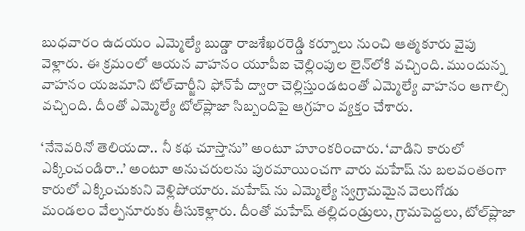బుధవారం ఉదయం ఎమ్మెల్యే బుడ్డా రాజశేఖరరెడ్డి కర్నూలు నుంచి ఆత్మకూరు వైపు వెళ్లారు. ఈ క్రమంలో ఆయన వాహనం యూపీఐ చెల్లింపుల లైన్‌లోకి వచ్చింది. ముందున్న వాహనం యజమాని టోల్‌చార్జీని ఫోన్‌పే ద్వారా చెల్లిస్తుండటంతో ఎమ్మెల్యే వాహనం ఆగాల్సి వచ్చింది. దీంతో ఎమ్మెల్యే టోల్‌ప్లాజా సిబ్బందిపై ఆగ్రహం వ్యక్తం చేశారు.

‘నేనెవరినో తెలియదా.. నీ కథ చూస్తాను’’ అంటూ హూంకరించారు. ‘వాడిని కారులో ఎక్కించండిరా..’ అంటూ అనుచరులను పురమాయించగా వారు మహేష్ ను బలవంతంగా కారులో ఎక్కించుకుని వెళ్లిపోయారు. మహేష్ ను ఎమ్మెల్యే స్వగ్రామమైన వెలుగోడు మండలం వేల్పనూరుకు తీసుకెళ్లారు. దీంతో మహేష్‌ తల్లిదండ్రులు, గ్రామపెద్దలు, టోల్‌ప్లాజా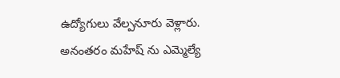ఉద్యోగులు వేల్పనూరు వెళ్లారు. అనంతరం మహేష్ ను ఎమ్మెల్యే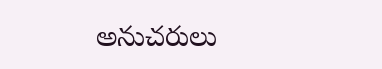అనుచరులు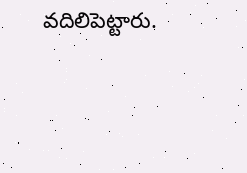వదిలిపెట్టారు.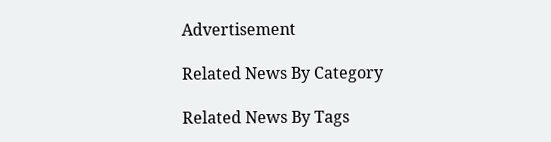Advertisement

Related News By Category

Related News By Tags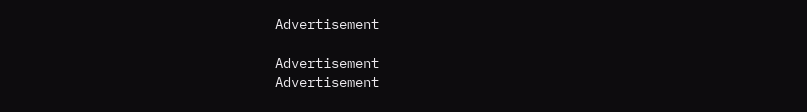Advertisement

Advertisement
Advertisement